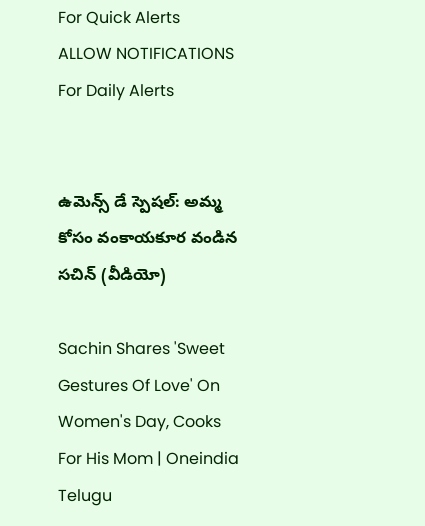For Quick Alerts
ALLOW NOTIFICATIONS
For Daily Alerts


ఉమెన్స్ డే స్పెషల్: అమ్మ కోసం వంకాయకూర‌ వండిన స‌చిన్ (వీడియో)

Sachin Shares 'Sweet Gestures Of Love' On Women's Day, Cooks For His Mom | Oneindia Telugu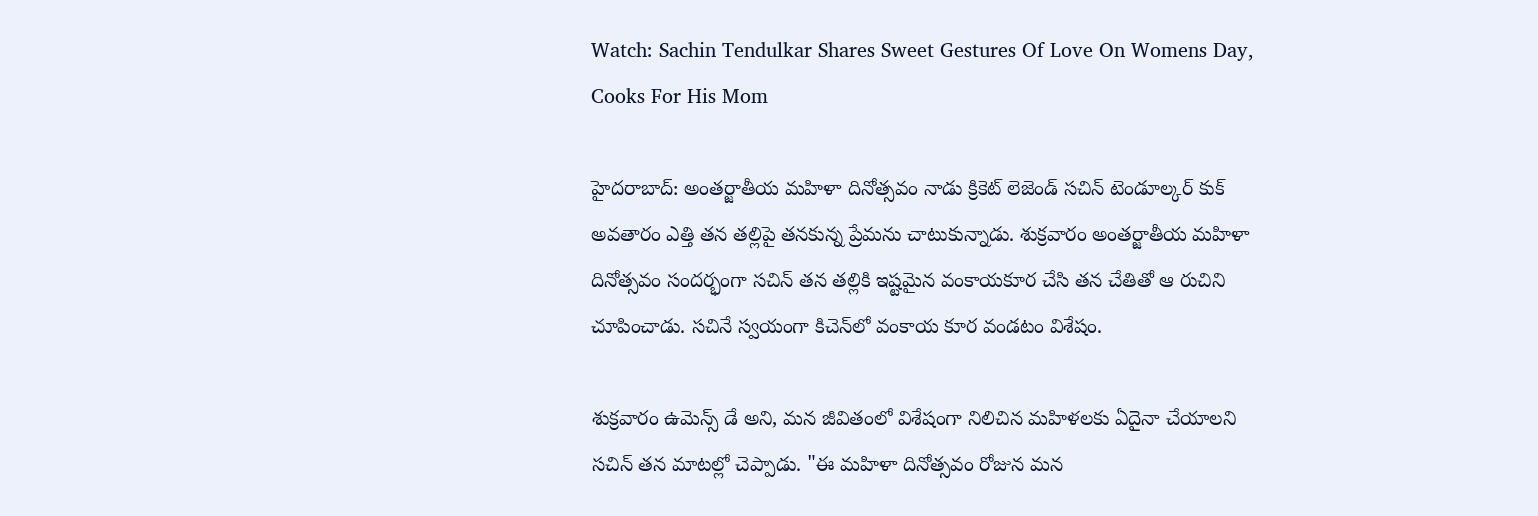Watch: Sachin Tendulkar Shares Sweet Gestures Of Love On Womens Day, Cooks For His Mom

హైదరాబాద్: అంతర్జాతీయ మహిళా దినోత్సవం నాడు క్రికెట్ లెజెండ్ సచిన్‌ టెండూల్కర్ కుక్ అవతారం ఎత్తి తన త‌ల్లిపై త‌న‌కున్న ప్రేమ‌ను చాటుకున్నాడు. శుక్ర‌వారం అంత‌ర్జాతీయ మ‌హిళా దినోత్స‌వం సందర్భంగా సచిన్ తన త‌ల్లికి ఇష్ట‌మైన వంకాయకూర చేసి త‌న చేతితో ఆ రుచిని చూపించాడు. స‌చినే స్వ‌యంగా కిచెన్‌లో వంకాయ కూర వండటం విశేషం.

శుక్రవారం ఉమెన్స్ డే అని, మ‌న జీవితంలో విశేషంగా నిలిచిన మ‌హిళ‌ల‌కు ఏదైనా చేయాల‌ని సచిన్ త‌న మాట‌ల్లో చెప్పాడు. "ఈ మహిళా దినోత్సవం రోజున మన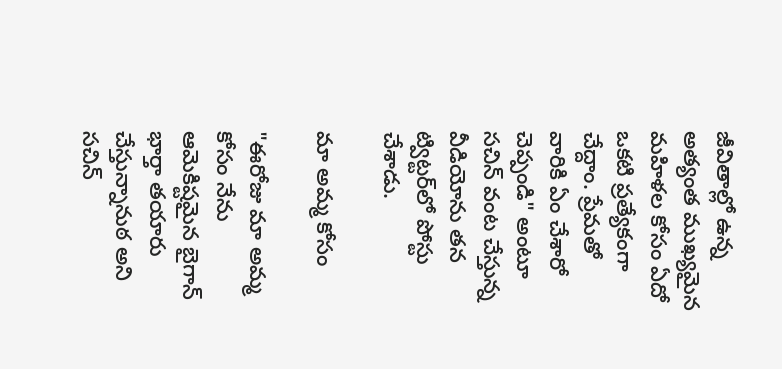జీవితాల్లో ఉన్న అత్యంత ముఖ్యమైన మహిళల కోసం ఏదో ఒకటి ప్రత్యేకంగా చేద్దాం. ప్రేమతో వారికి ఏం చేశారో చెప్పండి" అంటూ సచిన్ వంట చేస్తున్న వీడియోను తన ట్విట్టర్‌లో పోస్టు చేశాడు.

మా అమ్మ కోసం

"ఈరోజు మా అమ్మ కోసం నేను ఆమెకిష్టమైన బైగాన్ భార్తా తయారు చేస్తున్నానుఠ అని సచిన్‌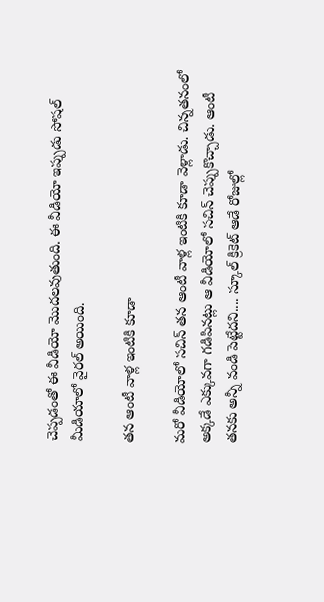చెప్పడంతో ఈ వీడియో మొదలవుతుంది. ఈ వీడియో ఇప్పుడు సోషల్ మీడియాలో వైరల్ అయింది.

త‌న ఆంటీ వాళ్ల ఇంటికి కూడా

మ‌రో వీడియోలో స‌చిన్ త‌న ఆంటీ వాళ్ల ఇంటికి కూడా వెళ్లాడు. చిన్న‌త‌నంలో అక్క‌డే ఎక్కువ‌గా గ‌డిపిన‌ట్లు ఆ వీడియోలో స‌చిన్ చెప్పుకొచ్చాడు. ఆంటీ త‌న‌కు అన్నీ వండి పెట్టేద‌ని.... స్కూల్ క్రికెట్ ఆడే రోజుల్లో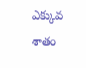ఎక్కువ శాతం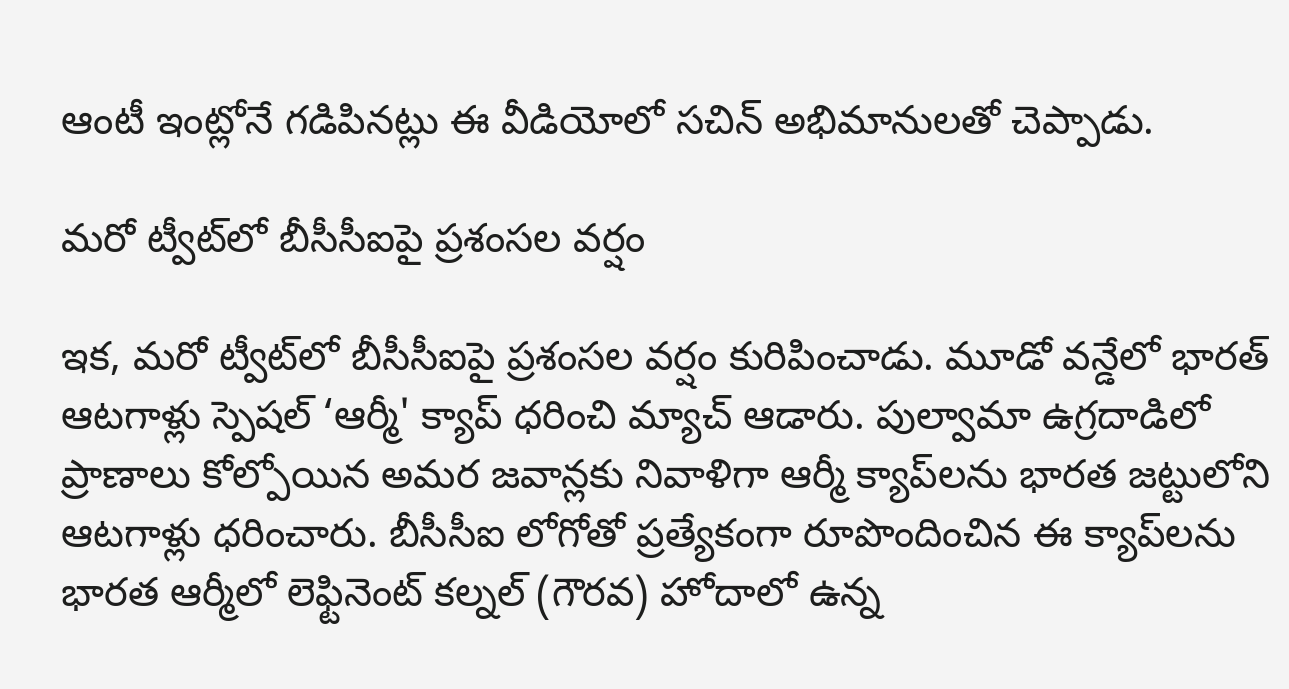ఆంటీ ఇంట్లోనే గ‌డిపిన‌ట్లు ఈ వీడియోలో సచిన్ అభిమానులతో చెప్పాడు.

మ‌రో ట్వీట్‌లో బీసీసీఐపై ప్ర‌శంస‌ల వ‌ర్షం

ఇక, మ‌రో ట్వీట్‌లో బీసీసీఐపై ప్ర‌శంస‌ల వ‌ర్షం కురిపించాడు. మూడో వన్డేలో భారత్ ఆటగాళ్లు స్పెషల్ ‘ఆర్మీ' క్యాప్ ధరించి మ్యాచ్ ఆడారు. పుల్వామా ఉగ్ర‌దాడిలో ప్రాణాలు కోల్పోయిన అమ‌ర జ‌వాన్ల‌కు నివాళిగా ఆర్మీ క్యాప్‌లను భారత జట్టులోని ఆటగాళ్లు ధరించారు. బీసీసీఐ లోగోతో ప్రత్యేకంగా రూపొందించిన ఈ క్యాప్‌లను భారత ఆర్మీలో లెఫ్టినెంట్ కల్నల్ (గౌరవ) హోదాలో ఉన్న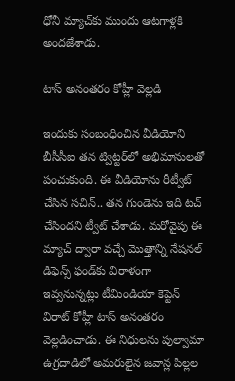ధోనీ మ్యాచ్‌కు ముందు ఆటగాళ్లకి అందజేశాడు.

టాస్ అనంతరం కోహ్లీ వెల్లడి

ఇందుకు సంబంధించిన వీడియోని బీసీసీఐ తన ట్విట్టర్‌లో అభిమానులతో పంచుకుంది. ఈ వీడియోను రీట్వీట్ చేసిన స‌చిన్‌.. త‌న గుండెను ఇది ట‌చ్ చేసింద‌ని ట్వీట్ చేశాడు. మరోవైపు ఈ మ్యాచ్ ద్వారా వచ్చే మొత్తాన్ని నేష‌న‌ల్ డిఫెన్స్ ఫండ్‌కు విరాళంగా ఇవ్వనున్నట్లు టీమిండియా కెప్టెన్ విరాట్ కోహ్లీ టాస్ అనంతరం వెల్లడించాడు. ఈ నిధులను పుల్వామా ఉగ్రదాడిలో అమరులైన జ‌వాన్ల పిల్ల‌ల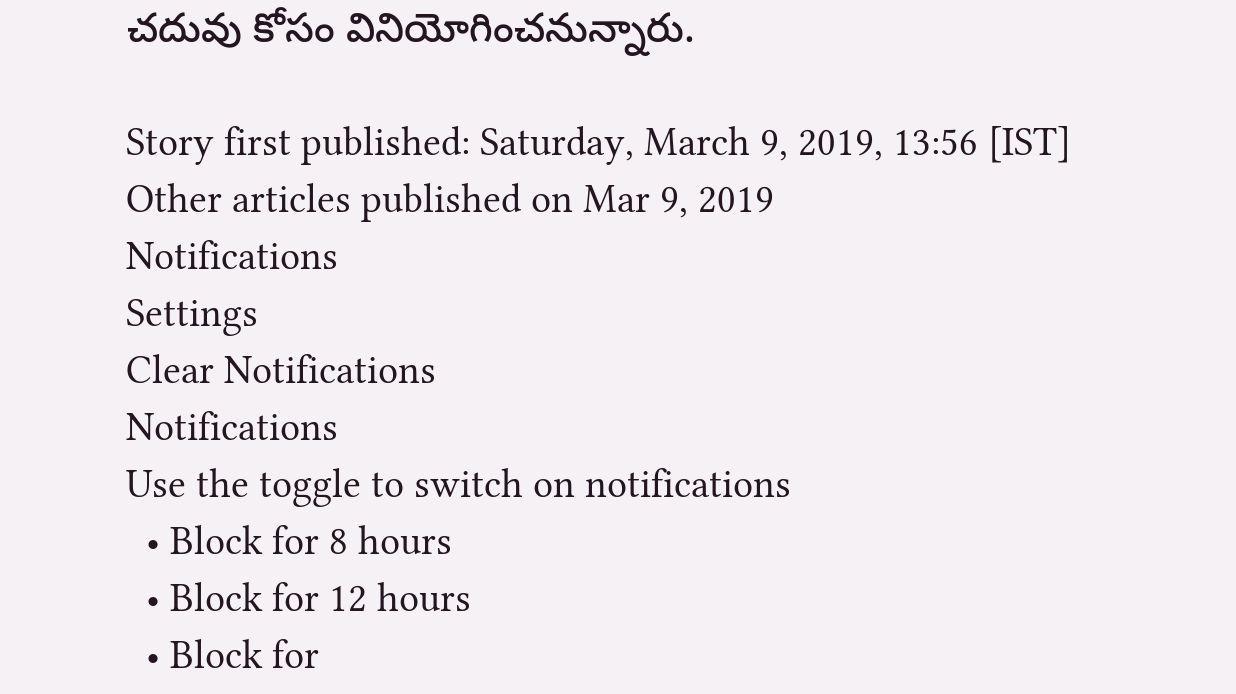చ‌ద‌ువు కోసం వినియోగించనున్నారు.

Story first published: Saturday, March 9, 2019, 13:56 [IST]
Other articles published on Mar 9, 2019
Notifications
Settings
Clear Notifications
Notifications
Use the toggle to switch on notifications
  • Block for 8 hours
  • Block for 12 hours
  • Block for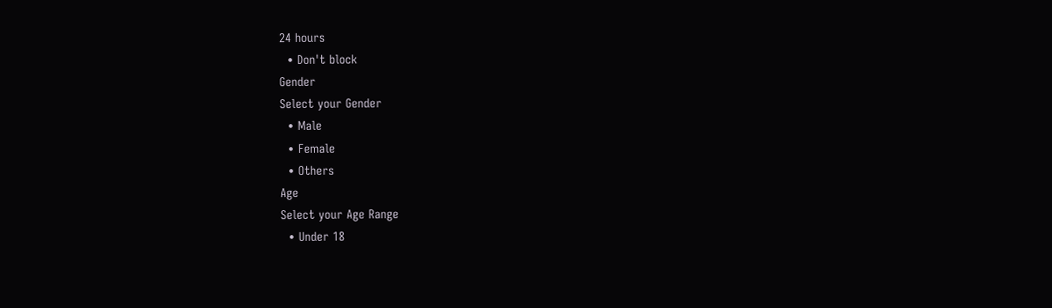24 hours
  • Don't block
Gender
Select your Gender
  • Male
  • Female
  • Others
Age
Select your Age Range
  • Under 18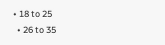• 18 to 25
  • 26 to 35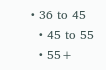• 36 to 45
  • 45 to 55
  • 55+